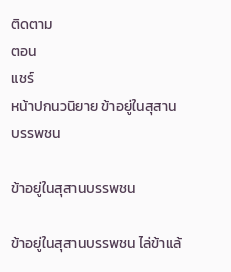ติดตาม
ตอน
แชร์
หน้าปกนวนิยาย ข้าอยู่ในสุสานบรรพชน

ข้าอยู่ในสุสานบรรพชน

ข้าอยู่ในสุสานบรรพชน ไล่ข้าแล้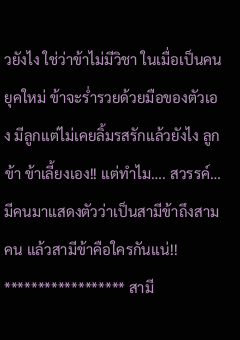วยังไง ใช่ว่าข้าไม่มีวิชา ในเมื่อเป็นคนยุคใหม่ ข้าจะร่ำรวยด้วยมือของตัวเอง มีลูกแต่ไม่เคยลิ้มรสรักแล้วยังไง ลูกข้า ข้าเลี้ยงเอง!! แต่ทำไม…. สวรรค์…มีคนมาแสดงตัวว่าเป็นสามีข้าถึงสามคน แล้วสามีข้าคือใครกันแน่!! ****************** สามี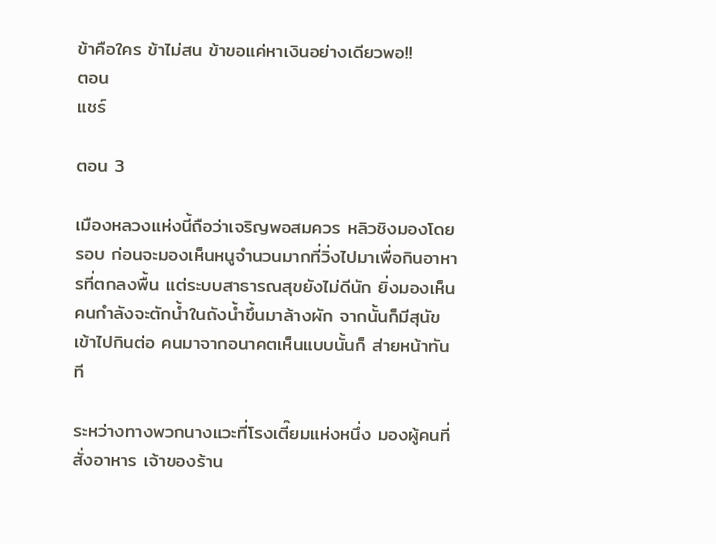ข้าคือใคร ข้าไม่สน ข้าขอแค่หาเงินอย่างเดียวพอ!!
ตอน
แชร์

ตอน 3

เมืองหลวงแห่งนี้ถือว่าเจริญพอสมควร หลิวชิงมองโดยรอบ ก่อนจะมองเห็นหนูจำนวนมากที่วิ่งไปมาเพื่อกินอาหารที่ตกลงพื้น แต่ระบบสาธารณสุขยังไม่ดีนัก ยิ่งมองเห็นคนกำลังจะตักน้ำในถังน้ำขึ้นมาล้างผัก จากนั้นก็มีสุนัขเข้าไปกินต่อ คนมาจากอนาคตเห็นแบบนั้นก็ ส่ายหน้าทันที

ระหว่างทางพวกนางแวะที่โรงเตี๊ยมแห่งหนึ่ง มองผู้คนที่สั่งอาหาร เจ้าของร้าน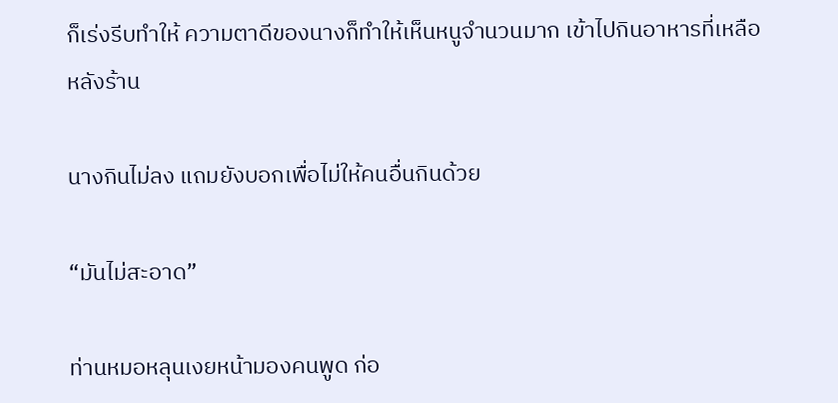ก็เร่งรีบทำให้ ความตาดีของนางก็ทำให้เห็นหนูจำนวนมาก เข้าไปกินอาหารที่เหลือหลังร้าน

นางกินไม่ลง แถมยังบอกเพื่อไม่ให้คนอื่นกินด้วย

“มันไม่สะอาด”

ท่านหมอหลุนเงยหน้ามองคนพูด ก่อ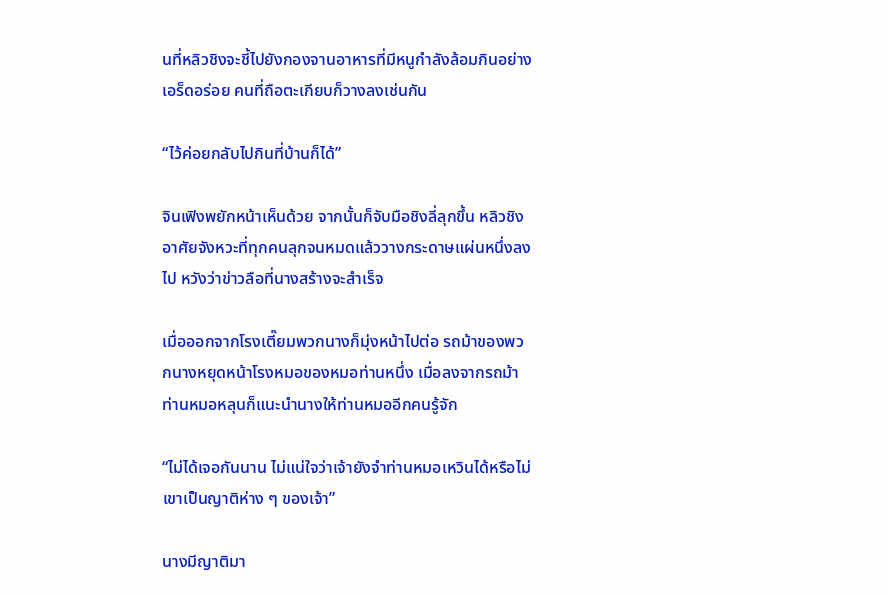นที่หลิวชิงจะชี้ไปยังกองจานอาหารที่มีหนูกำลังล้อมกินอย่างเอร็ดอร่อย คนที่ถือตะเกียบก็วางลงเช่นกัน

“ไว้ค่อยกลับไปกินที่บ้านก็ได้”

จินเฟิงพยักหน้าเห็นด้วย จากนั้นก็จับมือชิงลี่ลุกขึ้น หลิวชิงอาศัยจังหวะที่ทุกคนลุกจนหมดแล้ววางกระดาษแผ่นหนึ่งลงไป หวังว่าข่าวลือที่นางสร้างจะสำเร็จ

เมื่อออกจากโรงเตี๊ยมพวกนางก็มุ่งหน้าไปต่อ รถม้าของพวกนางหยุดหน้าโรงหมอของหมอท่านหนึ่ง เมื่อลงจากรถม้าท่านหมอหลุนก็แนะนำนางให้ท่านหมออีกคนรู้จัก

“ไม่ได้เจอกันนาน ไม่แน่ใจว่าเจ้ายังจำท่านหมอเหวินได้หรือไม่ เขาเป็นญาติห่าง ๆ ของเจ้า”

นางมีญาติมา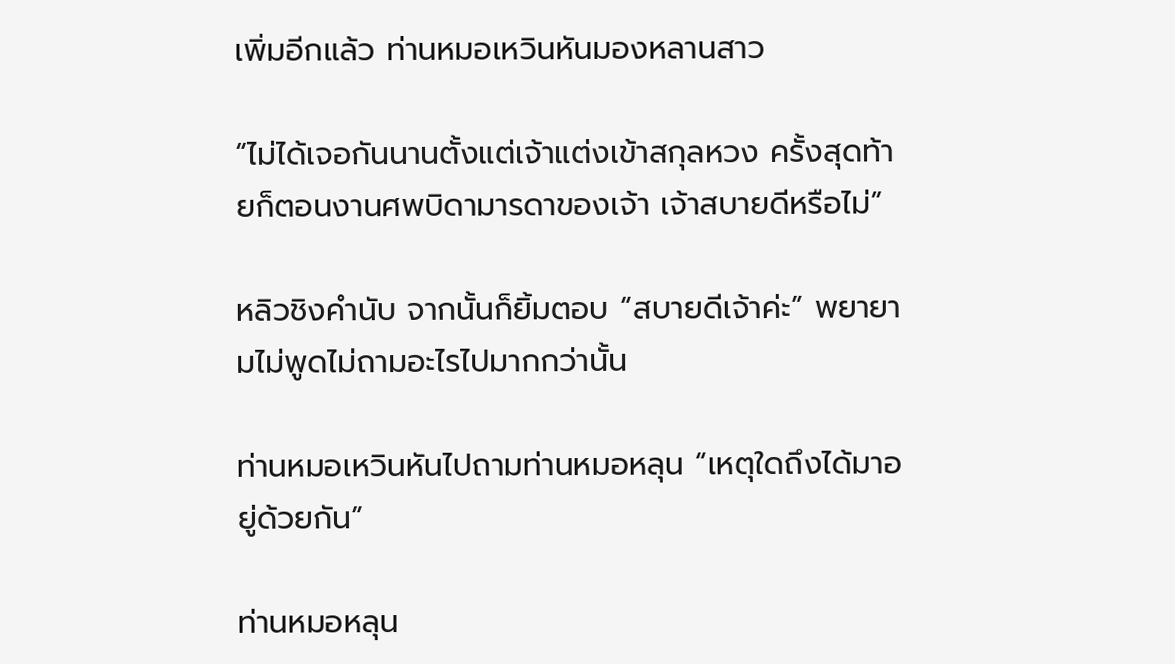เพิ่มอีกแล้ว ท่านหมอเหวินหันมองหลานสาว

“ไม่ได้เจอกันนานตั้งแต่เจ้าแต่งเข้าสกุลหวง ครั้งสุดท้ายก็ตอนงานศพบิดามารดาของเจ้า เจ้าสบายดีหรือไม่”

หลิวชิงคำนับ จากนั้นก็ยิ้มตอบ “สบายดีเจ้าค่ะ” พยายามไม่พูดไม่ถามอะไรไปมากกว่านั้น

ท่านหมอเหวินหันไปถามท่านหมอหลุน “เหตุใดถึงได้มาอยู่ด้วยกัน”

ท่านหมอหลุน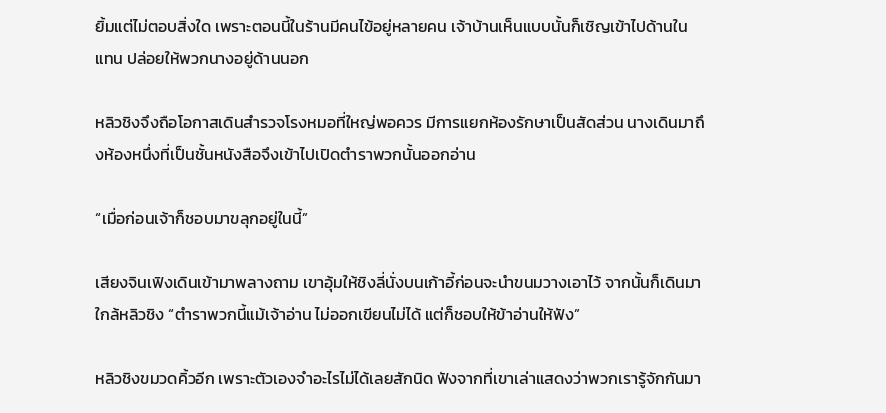ยิ้มแต่ไม่ตอบสิ่งใด เพราะตอนนี้ในร้านมีคนไข้อยู่หลายคน เจ้าบ้านเห็นแบบนั้นก็เชิญเข้าไปด้านในแทน ปล่อยให้พวกนางอยู่ด้านนอก

หลิวชิงจึงถือโอกาสเดินสำรวจโรงหมอที่ใหญ่พอควร มีการแยกห้องรักษาเป็นสัดส่วน นางเดินมาถึงห้องหนึ่งที่เป็นชั้นหนังสือจึงเข้าไปเปิดตำราพวกนั้นออกอ่าน

“เมื่อก่อนเจ้าก็ชอบมาขลุกอยู่ในนี้”

เสียงจินเฟิงเดินเข้ามาพลางถาม เขาอุ้มให้ชิงลี่นั่งบนเก้าอี้ก่อนจะนำขนมวางเอาไว้ จากนั้นก็เดินมาใกล้หลิวชิง “ตำราพวกนี้แม้เจ้าอ่าน ไม่ออกเขียนไม่ได้ แต่ก็ชอบให้ข้าอ่านให้ฟัง”

หลิวชิงขมวดคิ้วอีก เพราะตัวเองจำอะไรไม่ได้เลยสักนิด ฟังจากที่เขาเล่าแสดงว่าพวกเรารู้จักกันมา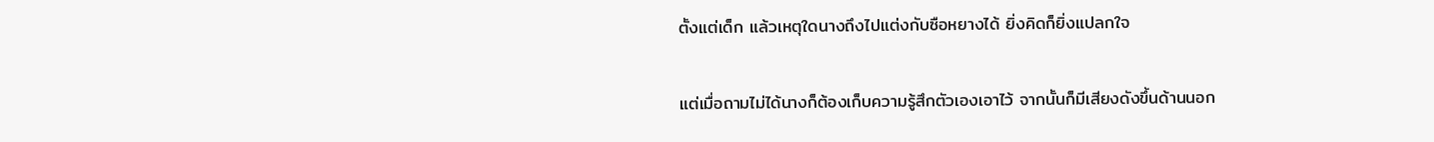ตั้งแต่เด็ก แล้วเหตุใดนางถึงไปแต่งกับซือหยางได้ ยิ่งคิดก็ยิ่งแปลกใจ

แต่เมื่อถามไม่ได้นางก็ต้องเก็บความรู้สึกตัวเองเอาไว้ จากนั้นก็มีเสียงดังขึ้นด้านนอก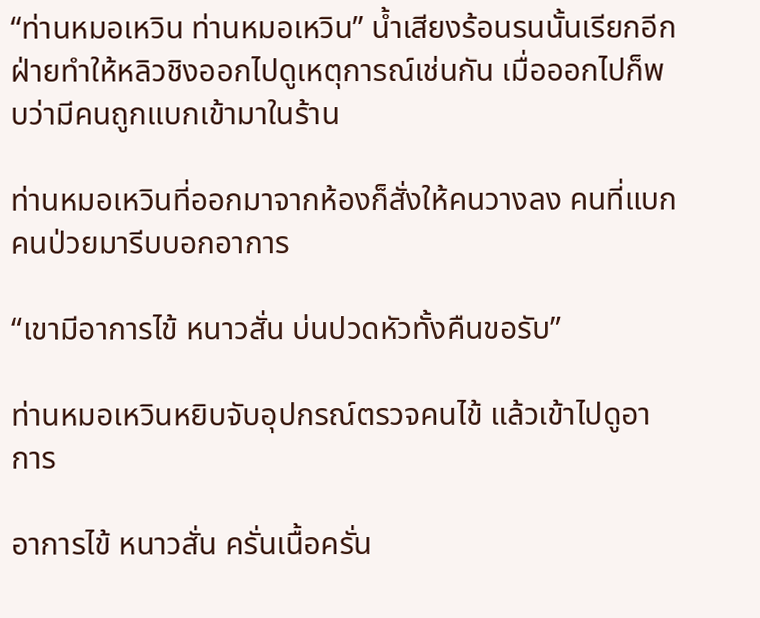“ท่านหมอเหวิน ท่านหมอเหวิน” น้ำเสียงร้อนรนนั้นเรียกอีกฝ่ายทำให้หลิวชิงออกไปดูเหตุการณ์เช่นกัน เมื่อออกไปก็พบว่ามีคนถูกแบกเข้ามาในร้าน

ท่านหมอเหวินที่ออกมาจากห้องก็สั่งให้คนวางลง คนที่แบก คนป่วยมารีบบอกอาการ

“เขามีอาการไข้ หนาวสั่น บ่นปวดหัวทั้งคืนขอรับ”

ท่านหมอเหวินหยิบจับอุปกรณ์ตรวจคนไข้ แล้วเข้าไปดูอาการ

อาการไข้ หนาวสั่น ครั่นเนื้อครั่น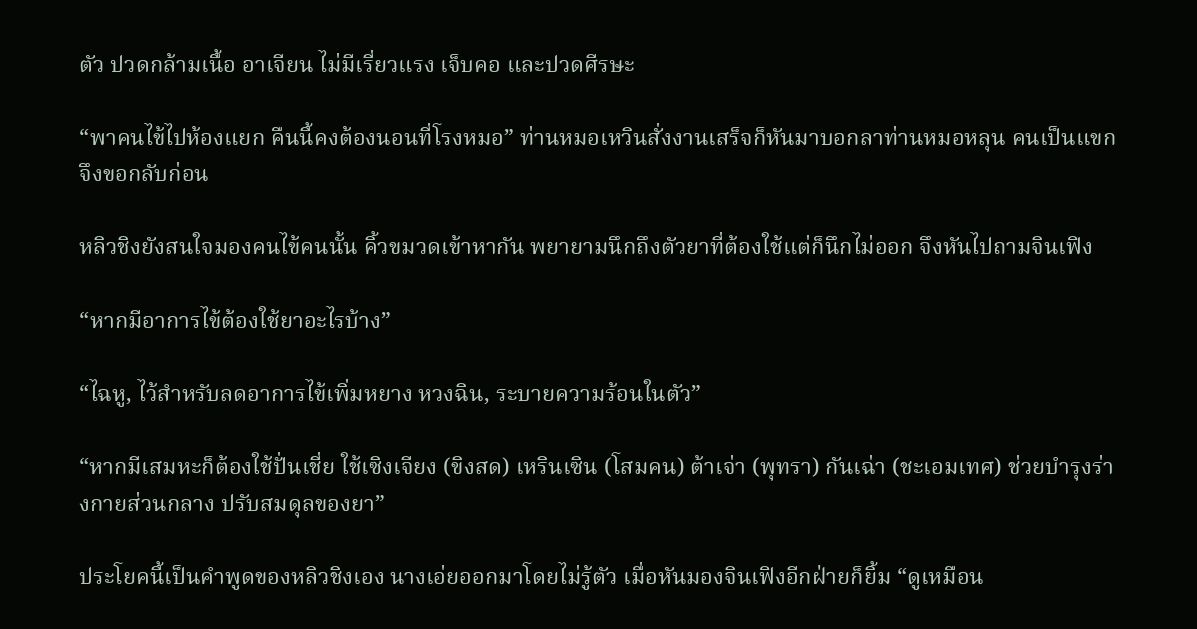ตัว ปวดกล้ามเนื้อ อาเจียน ไม่มีเรี่ยวแรง เจ็บคอ และปวดศีรษะ

“พาคนไข้ไปห้องแยก คืนนี้คงต้องนอนที่โรงหมอ” ท่านหมอเหวินสั่งงานเสร็จก็หันมาบอกลาท่านหมอหลุน คนเป็นแขกจึงขอกลับก่อน

หลิวชิงยังสนใจมองคนไข้คนนั้น คิ้วขมวดเข้าหากัน พยายามนึกถึงตัวยาที่ต้องใช้แต่ก็นึกไม่ออก จึงหันไปถามจินเฟิง

“หากมีอาการไข้ต้องใช้ยาอะไรบ้าง”

“ไฉหู, ไว้สำหรับลดอาการไข้เพิ่มหยาง หวงฉิน, ระบายความร้อนในตัว”

“หากมีเสมหะก็ต้องใช้ปั่นเชี่ย ใช้เซิงเจียง (ขิงสด) เหรินเซิน (โสมคน) ต้าเจ่า (พุทรา) กันเฉ่า (ชะเอมเทศ) ช่วยบำรุงร่างกายส่วนกลาง ปรับสมดุลของยา”

ประโยคนี้เป็นคำพูดของหลิวชิงเอง นางเอ่ยออกมาโดยไม่รู้ตัว เมื่อหันมองจินเฟิงอีกฝ่ายก็ยิ้ม “ดูเหมือน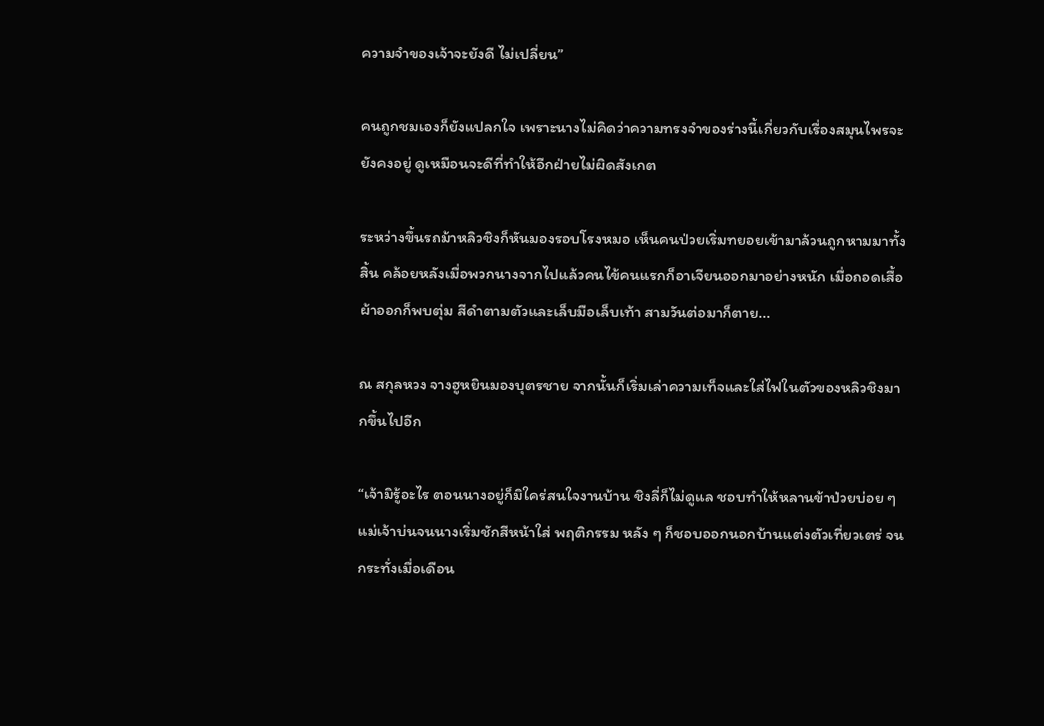ความจำของเจ้าจะยังดี ไม่เปลี่ยน”

คนถูกชมเองก็ยังแปลกใจ เพราะนางไม่คิดว่าความทรงจำของร่างนี้เกี่ยวกับเรื่องสมุนไพรจะยังคงอยู่ ดูเหมือนจะดีที่ทำให้อีกฝ่ายไม่ผิดสังเกต

ระหว่างขึ้นรถม้าหลิวชิงก็หันมองรอบโรงหมอ เห็นคนป่วยเริ่มทยอยเข้ามาล้วนถูกหามมาทั้งสิ้น คล้อยหลังเมื่อพวกนางจากไปแล้วคนไข้คนแรกก็อาเจียนออกมาอย่างหนัก เมื่อถอดเสื้อผ้าออกก็พบตุ่ม สีดำตามตัวและเล็บมือเล็บเท้า สามวันต่อมาก็ตาย...

ณ สกุลหวง จางฮูหยินมองบุตรชาย จากนั้นก็เริ่มเล่าความเท็จและใส่ไฟในตัวของหลิวชิงมากขึ้นไปอีก

“เจ้ามิรู้อะไร ตอนนางอยู่ก็มิใคร่สนใจงานบ้าน ชิงลี่ก็ไม่ดูแล ชอบทำให้หลานข้าป่วยบ่อย ๆ แม่เจ้าบ่นจนนางเริ่มชักสีหน้าใส่ พฤติกรรม หลัง ๆ ก็ชอบออกนอกบ้านแต่งตัวเที่ยวเตร่ จนกระทั่งเมื่อเดือน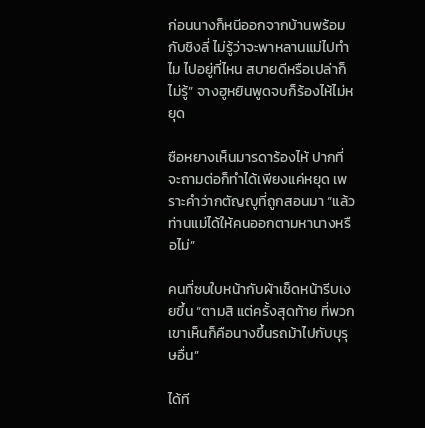ก่อนนางก็หนีออกจากบ้านพร้อมกับชิงลี่ ไม่รู้ว่าจะพาหลานแม่ไปทำไม ไปอยู่ที่ไหน สบายดีหรือเปล่าก็ไม่รู้” จางฮูหยินพูดจบก็ร้องไห้ไม่หยุด

ซือหยางเห็นมารดาร้องไห้ ปากที่จะถามต่อก็ทำได้เพียงแค่หยุด เพราะคำว่ากตัญญูที่ถูกสอนมา “แล้วท่านแม่ได้ให้คนออกตามหานางหรือไม่”

คนที่ซบใบหน้ากับผ้าเช็ดหน้ารีบเงยขึ้น “ตามสิ แต่ครั้งสุดท้าย ที่พวกเขาเห็นก็คือนางขึ้นรถม้าไปกับบุรุษอื่น”

ได้ที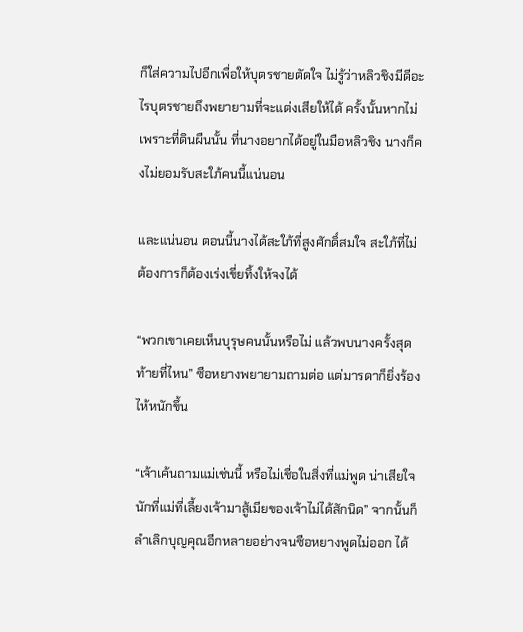ก็ใส่ความไปอีกเพื่อให้บุตรชายตัดใจ ไม่รู้ว่าหลิวชิงมีดีอะไรบุตรชายถึงพยายามที่จะแต่งเสียให้ได้ ครั้งนั้นหากไม่เพราะที่ดินผืนนั้น ที่นางอยากได้อยู่ในมือหลิวชิง นางก็คงไม่ยอมรับสะใภ้คนนี้แน่นอน

และแน่นอน ตอนนี้นางได้สะใภ้ที่สูงศักดิ์สมใจ สะใภ้ที่ไม่ต้องการก็ต้องเร่งเขี่ยทิ้งให้จงได้

“พวกเขาเคยเห็นบุรุษคนนั้นหรือไม่ แล้วพบนางครั้งสุดท้ายที่ไหน” ซือหยางพยายามถามต่อ แต่มารดาก็ยิ่งร้องไห้หนักขึ้น

“เจ้าเค้นถามแม่เช่นนี้ หรือไม่เชื่อในสิ่งที่แม่พูด น่าเสียใจนักที่แม่ที่เลี้ยงเจ้ามาสู้เมียของเจ้าไม่ได้สักนิด” จากนั้นก็ลำเลิกบุญคุณอีกหลายอย่างจนซือหยางพูดไม่ออก ได้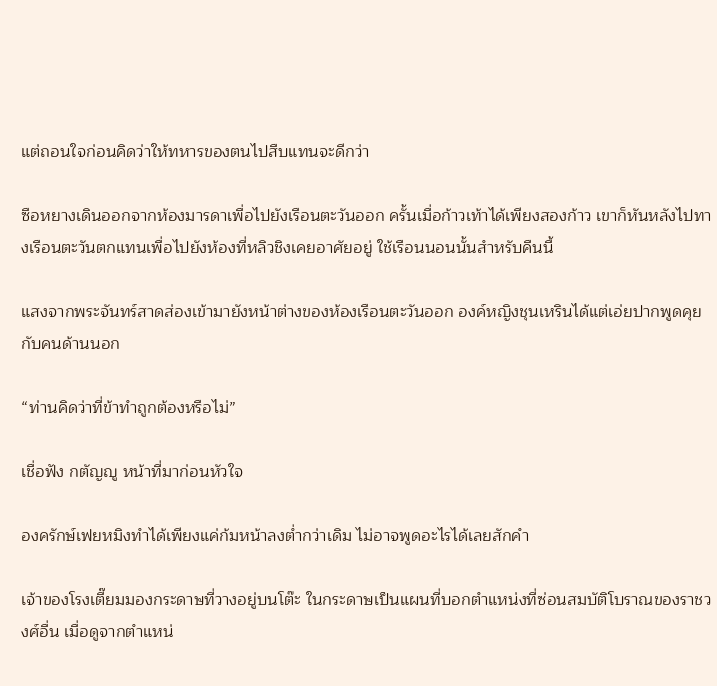แต่ถอนใจก่อนคิดว่าให้ทหารของตนไปสืบแทนจะดีกว่า

ซือหยางเดินออกจากห้องมารดาเพื่อไปยังเรือนตะวันออก ครั้นเมื่อก้าวเท้าได้เพียงสองก้าว เขาก็หันหลังไปทางเรือนตะวันตกแทนเพื่อไปยังห้องที่หลิวชิงเคยอาศัยอยู่ ใช้เรือนนอนนั้นสำหรับคืนนี้

แสงจากพระจันทร์สาดส่องเข้ามายังหน้าต่างของห้องเรือนตะวันออก องค์หญิงชุนเหรินได้แต่เอ่ยปากพูดคุยกับคนด้านนอก

“ท่านคิดว่าที่ข้าทำถูกต้องหรือไม่”

เชื่อฟัง กตัญญู หน้าที่มาก่อนหัวใจ

องครักษ์เฟยหมิงทำได้เพียงแค่ก้มหน้าลงต่ำกว่าเดิม ไม่อาจพูดอะไรได้เลยสักคำ

เจ้าของโรงเตี๊ยมมองกระดาษที่วางอยู่บนโต๊ะ ในกระดาษเป็นแผนที่บอกตำแหน่งที่ซ่อนสมบัติโบราณของราชวงศ์อื่น เมื่อดูจากตำแหน่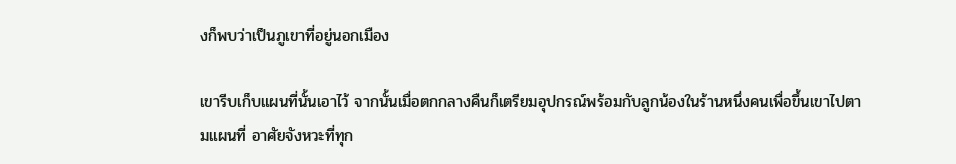งก็พบว่าเป็นภูเขาที่อยู่นอกเมือง

เขารีบเก็บแผนที่นั้นเอาไว้ จากนั้นเมื่อตกกลางคืนก็เตรียมอุปกรณ์พร้อมกับลูกน้องในร้านหนึ่งคนเพื่อขึ้นเขาไปตามแผนที่ อาศัยจังหวะที่ทุก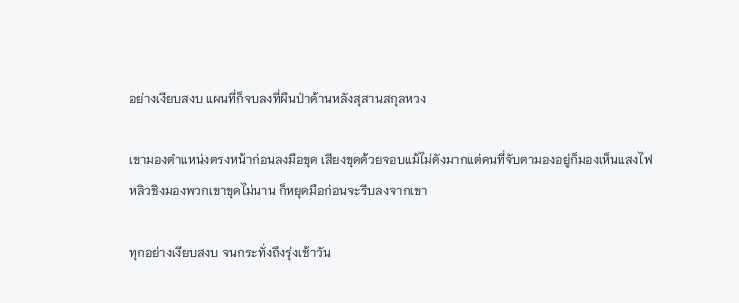อย่างเงียบสงบ แผนที่ก็จบลงที่ผืนป่าด้านหลังสุสานสกุลหวง

เขามองตำแหน่งตรงหน้าก่อนลงมือขุด เสียงขุดด้วยจอบแม้ไม่ดังมากแต่คนที่จับตามองอยู่ก็มองเห็นแสงไฟ หลิวชิงมองพวกเขาขุดไม่นาน ก็หยุดมือก่อนจะรีบลงจากเขา

ทุกอย่างเงียบสงบ จนกระทั่งถึงรุ่งเช้าวัน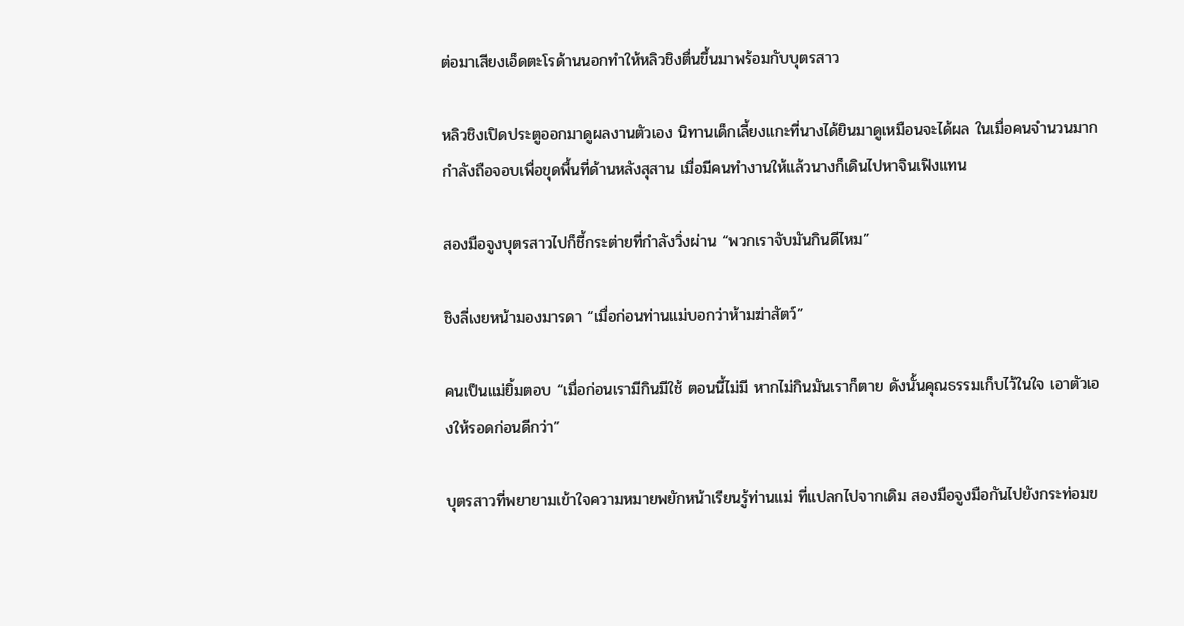ต่อมาเสียงเอ็ดตะโรด้านนอกทำให้หลิวชิงตื่นขึ้นมาพร้อมกับบุตรสาว

หลิวชิงเปิดประตูออกมาดูผลงานตัวเอง นิทานเด็กเลี้ยงแกะที่นางได้ยินมาดูเหมือนจะได้ผล ในเมื่อคนจำนวนมากกำลังถือจอบเพื่อขุดพื้นที่ด้านหลังสุสาน เมื่อมีคนทำงานให้แล้วนางก็เดินไปหาจินเฟิงแทน

สองมือจูงบุตรสาวไปก็ชี้กระต่ายที่กำลังวิ่งผ่าน “พวกเราจับมันกินดีไหม”

ชิงลี่เงยหน้ามองมารดา “เมื่อก่อนท่านแม่บอกว่าห้ามฆ่าสัตว์”

คนเป็นแม่ยิ้มตอบ “เมื่อก่อนเรามีกินมีใช้ ตอนนี้ไม่มี หากไม่กินมันเราก็ตาย ดังนั้นคุณธรรมเก็บไว้ในใจ เอาตัวเองให้รอดก่อนดีกว่า”

บุตรสาวที่พยายามเข้าใจความหมายพยักหน้าเรียนรู้ท่านแม่ ที่แปลกไปจากเดิม สองมือจูงมือกันไปยังกระท่อมข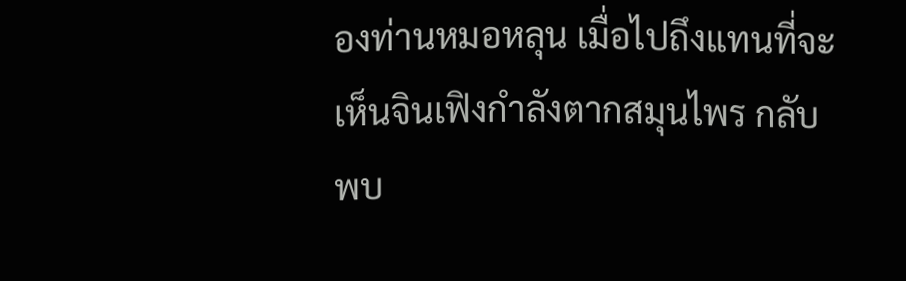องท่านหมอหลุน เมื่อไปถึงแทนที่จะเห็นจินเฟิงกำลังตากสมุนไพร กลับพบ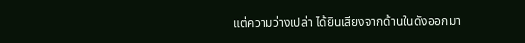แต่ความว่างเปล่า ได้ยินเสียงจากด้านในดังออกมา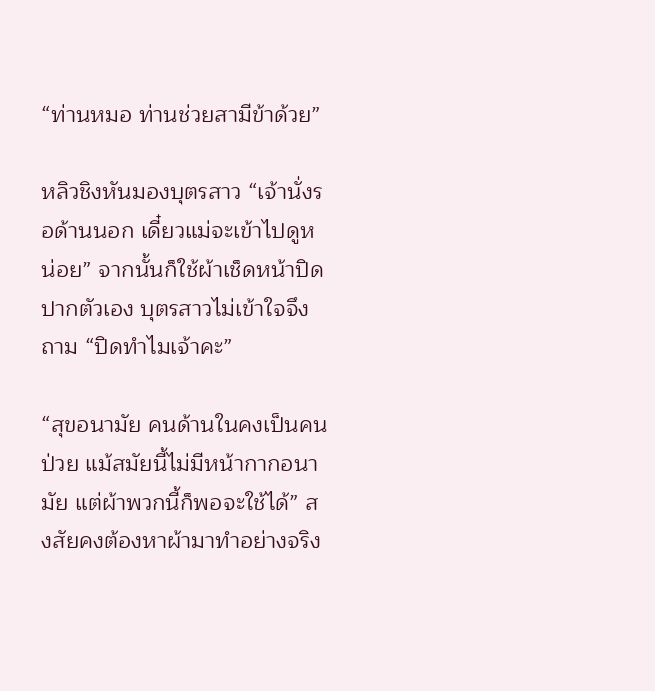“ท่านหมอ ท่านช่วยสามีข้าด้วย”

หลิวชิงหันมองบุตรสาว “เจ้านั่งรอด้านนอก เดี๋ยวแม่จะเข้าไปดูหน่อย” จากนั้นก็ใช้ผ้าเช็ดหน้าปิดปากตัวเอง บุตรสาวไม่เข้าใจจึงถาม “ปิดทำไมเจ้าคะ”

“สุขอนามัย คนด้านในคงเป็นคนป่วย แม้สมัยนี้ไม่มีหน้ากากอนามัย แต่ผ้าพวกนี้ก็พอจะใช้ได้” สงสัยคงต้องหาผ้ามาทำอย่างจริง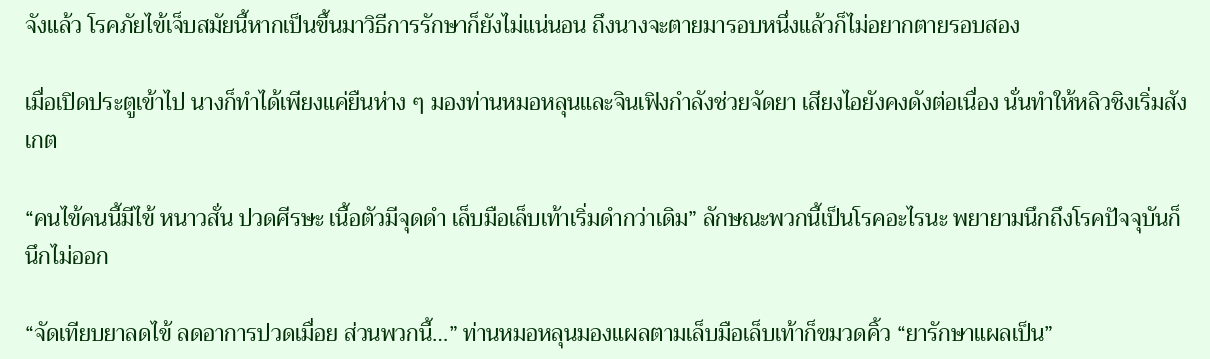จังแล้ว โรคภัยไข้เจ็บสมัยนี้หากเป็นขึ้นมาวิธีการรักษาก็ยังไม่แน่นอน ถึงนางจะตายมารอบหนึ่งแล้วก็ไม่อยากตายรอบสอง

เมื่อเปิดประตูเข้าไป นางก็ทำได้เพียงแค่ยืนห่าง ๆ มองท่านหมอหลุนและจินเฟิงกำลังช่วยจัดยา เสียงไอยังคงดังต่อเนื่อง นั่นทำให้หลิวชิงเริ่มสังเกต

“คนไข้คนนี้มีไข้ หนาวสั่น ปวดศีรษะ เนื้อตัวมีจุดดำ เล็บมือเล็บเท้าเริ่มดำกว่าเดิม” ลักษณะพวกนี้เป็นโรคอะไรนะ พยายามนึกถึงโรคปัจจุบันก็นึกไม่ออก

“จัดเทียบยาลดไข้ ลดอาการปวดเมื่อย ส่วนพวกนี้…” ท่านหมอหลุนมองแผลตามเล็บมือเล็บเท้าก็ขมวดคิ้ว “ยารักษาแผลเป็น”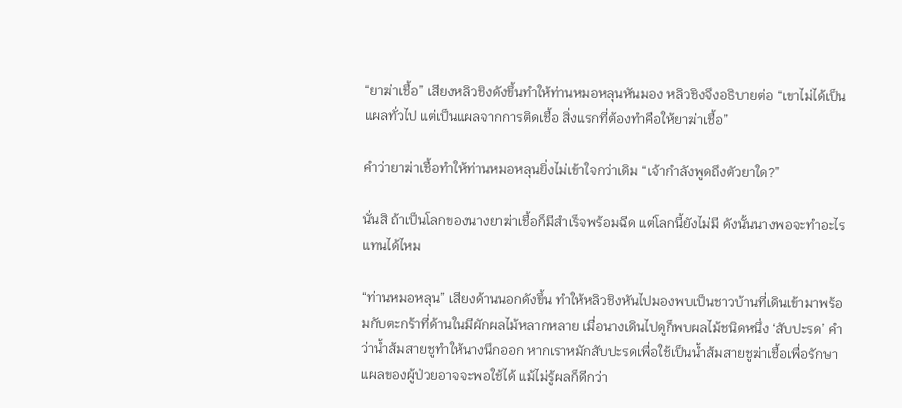“ยาฆ่าเชื้อ” เสียงหลิวชิงดังขึ้นทำให้ท่านหมอหลุนหันมอง หลิวชิงจึงอธิบายต่อ “เขาไม่ได้เป็นแผลทั่วไป แต่เป็นแผลจากการติดเชื้อ สิ่งแรกที่ต้องทำคือให้ยาฆ่าเชื้อ”

คำว่ายาฆ่าเชื้อทำให้ท่านหมอหลุนยิ่งไม่เข้าใจกว่าเดิม “เจ้ากำลังพูดถึงตัวยาใด?”

นั่นสิ ถ้าเป็นโลกของนางยาฆ่าเชื้อก็มีสำเร็จพร้อมฉีด แต่โลกนี้ยังไม่มี ดังนั้นนางพอจะทำอะไรแทนได้ไหม

“ท่านหมอหลุน” เสียงด้านนอกดังขึ้น ทำให้หลิวชิงหันไปมองพบเป็นชาวบ้านที่เดินเข้ามาพร้อมกับตะกร้าที่ด้านในมีผักผลไม้หลากหลาย เมื่อนางเดินไปดูก็พบผลไม้ชนิดหนึ่ง ‘สับปะรด’ คำว่าน้ำส้มสายชูทำให้นางนึกออก หากเราหมักสับปะรดเพื่อใช้เป็นน้ำส้มสายชูฆ่าเชื้อเพื่อรักษาแผลของผู้ป่วยอาจจะพอใช้ได้ แม้ไม่รู้ผลก็ดีกว่า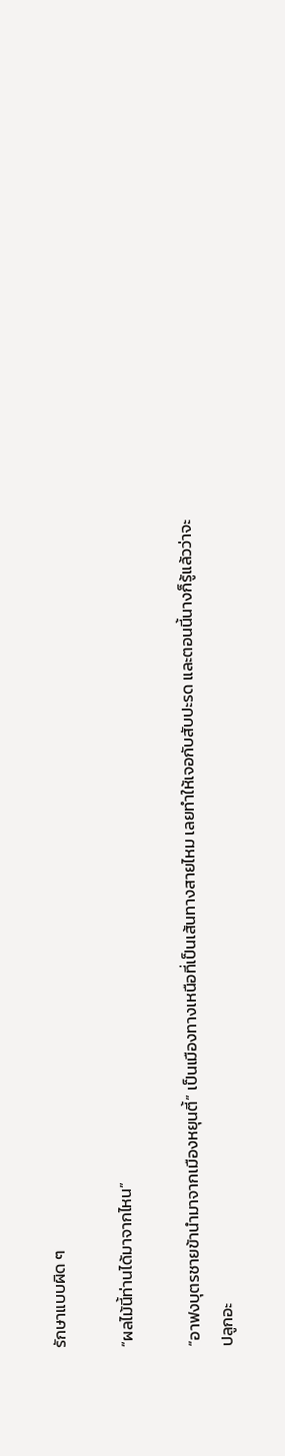รักษาแบบผิด ๆ

“ผลไม้นี้ท่านได้มาจากไหน”

“อาฟงบุตรชายข้านำมาจากเมืองหยุนตี้” เป็นเมืองทางเหนือที่เป็นเส้นทางสายไหม เลยทำให้เจอกับสับปะรด และตอนนี้นางก็รู้แล้วว่าจะปลูกอะ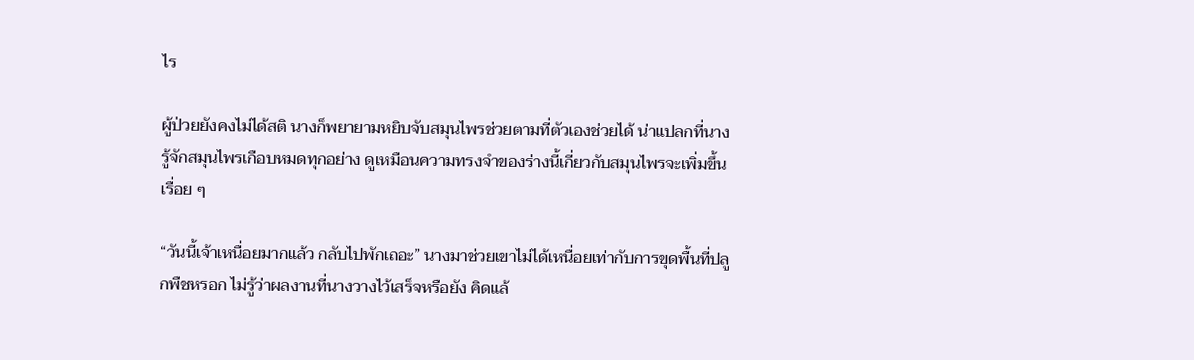ไร

ผู้ป่วยยังคงไม่ได้สติ นางก็พยายามหยิบจับสมุนไพรช่วยตามที่ตัวเองช่วยได้ น่าแปลกที่นางรู้จักสมุนไพรเกือบหมดทุกอย่าง ดูเหมือนความทรงจำของร่างนี้เกี่ยวกับสมุนไพรจะเพิ่มขึ้นเรื่อย ๆ

“วันนี้เจ้าเหนื่อยมากแล้ว กลับไปพักเถอะ” นางมาช่วยเขาไม่ได้เหนื่อยเท่ากับการขุดพื้นที่ปลูกพืชหรอก ไม่รู้ว่าผลงานที่นางวางไว้เสร็จหรือยัง คิดแล้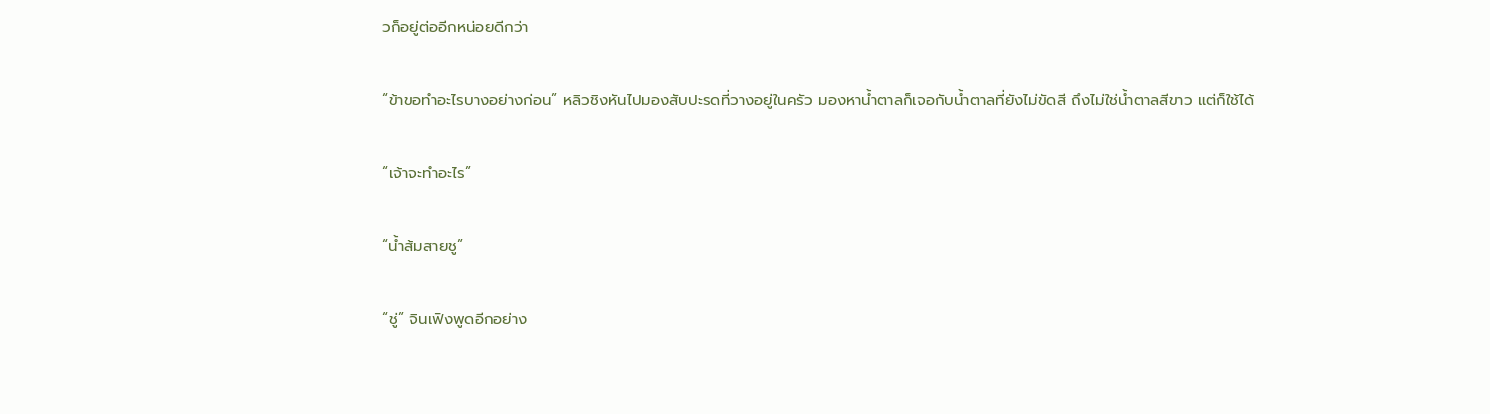วก็อยู่ต่ออีกหน่อยดีกว่า

“ข้าขอทำอะไรบางอย่างก่อน” หลิวชิงหันไปมองสับปะรดที่วางอยู่ในครัว มองหาน้ำตาลก็เจอกับน้ำตาลที่ยังไม่ขัดสี ถึงไม่ใช่น้ำตาลสีขาว แต่ก็ใช้ได้

“เจ้าจะทำอะไร”

“น้ำส้มสายชู”

“ชู่” จินเฟิงพูดอีกอย่าง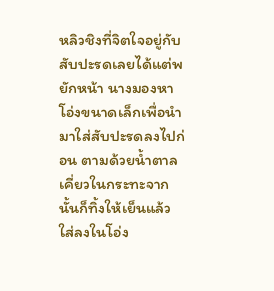หลิวชิงที่จิตใจอยู่กับสับปะรดเลยได้แต่พยักหน้า นางมองหาโอ่งขนาดเล็กเพื่อนำมาใส่สับปะรดลงไปก่อน ตามด้วยน้ำตาลเคี่ยวในกระทะจากนั้นก็ทิ้งให้เย็นแล้วใส่ลงในโอ่ง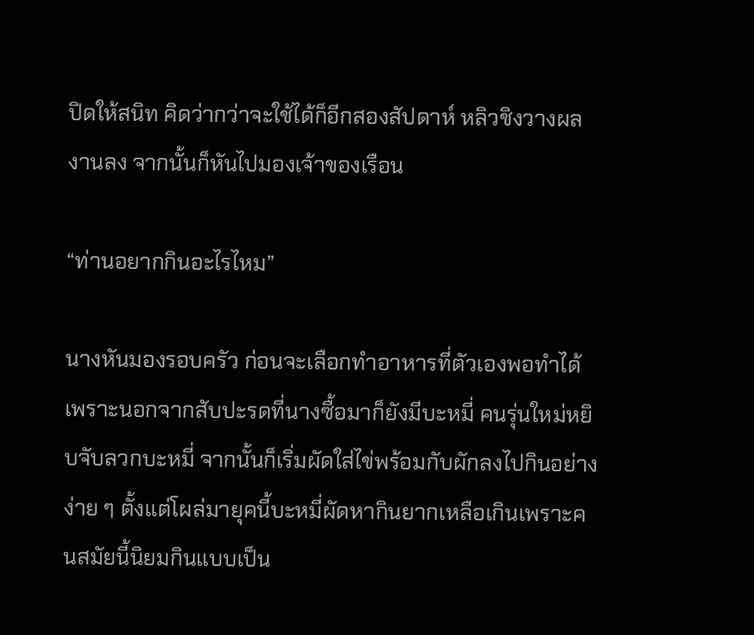ปิดให้สนิท คิดว่ากว่าจะใช้ได้ก็อีกสองสัปดาห์ หลิวชิงวางผลงานลง จากนั้นก็หันไปมองเจ้าของเรือน

“ท่านอยากกินอะไรไหม”

นางหันมองรอบครัว ก่อนจะเลือกทำอาหารที่ตัวเองพอทำได้ เพราะนอกจากสับปะรดที่นางซื้อมาก็ยังมีบะหมี่ คนรุ่นใหม่หยิบจับลวกบะหมี่ จากนั้นก็เริ่มผัดใส่ไข่พร้อมกับผักลงไปกินอย่างง่าย ๆ ตั้งแต่โผล่มายุคนี้บะหมี่ผัดหากินยากเหลือเกินเพราะคนสมัยนี้นิยมกินแบบเป็น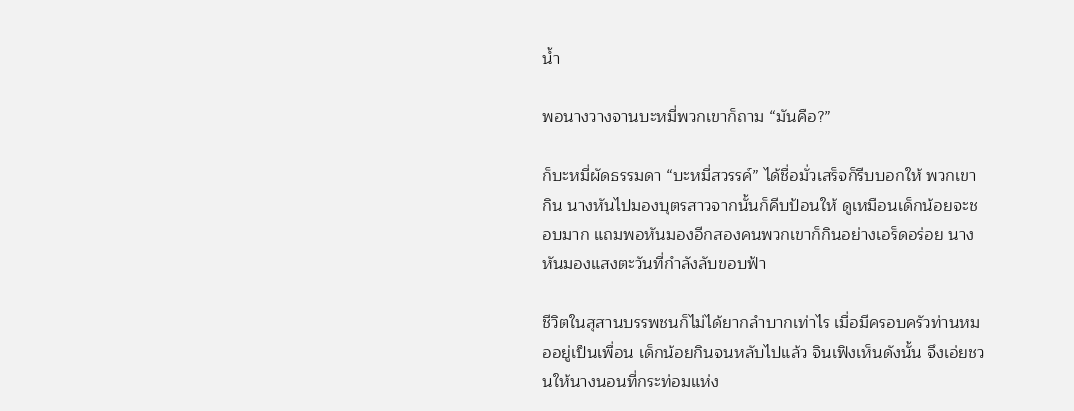น้ำ

พอนางวางจานบะหมี่พวกเขาก็ถาม “มันคือ?”

ก็บะหมี่ผัดธรรมดา “บะหมี่สวรรค์” ได้ชื่อมั่วเสร็จก็รีบบอกให้ พวกเขากิน นางหันไปมองบุตรสาวจากนั้นก็คีบป้อนให้ ดูเหมือนเด็กน้อยจะชอบมาก แถมพอหันมองอีกสองคนพวกเขาก็กินอย่างเอร็ดอร่อย นางหันมองแสงตะวันที่กำลังลับขอบฟ้า

ชีวิตในสุสานบรรพชนก็ไม่ได้ยากลำบากเท่าไร เมื่อมีครอบครัวท่านหมออยู่เป็นเพื่อน เด็กน้อยกินจนหลับไปแล้ว จินเฟิงเห็นดังนั้น จึงเอ่ยชวนให้นางนอนที่กระท่อมแห่ง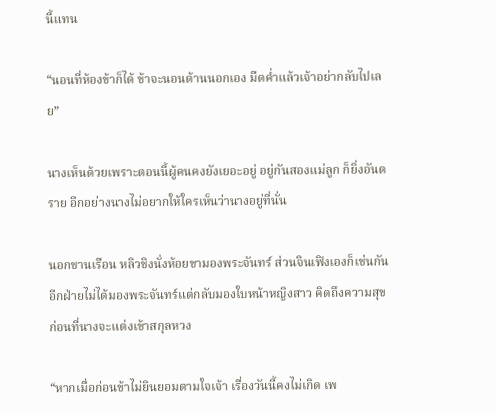นี้แทน

“นอนที่ห้องข้าก็ได้ ข้าจะนอนด้านนอกเอง มืดค่ำแล้วเจ้าอย่ากลับไปเลย”

นางเห็นด้วยเพราะตอนนี้ผู้คนคงยังเยอะอยู่ อยู่กันสองแม่ลูก ก็ยิ่งอันตราย อีกอย่างนางไม่อยากให้ใครเห็นว่านางอยู่ที่นั่น

นอกชานเรือน หลิวชิงนั่งห้อยขามองพระจันทร์ ส่วนจินเฟิงเองก็เช่นกัน อีกฝ่ายไม่ได้มองพระจันทร์แต่กลับมองใบหน้าหญิงสาว คิดถึงความสุขก่อนที่นางจะแต่งเข้าสกุลหวง

“หากเมื่อก่อนข้าไม่ยินยอมตามใจเจ้า เรื่องวันนี้คงไม่เกิด เพ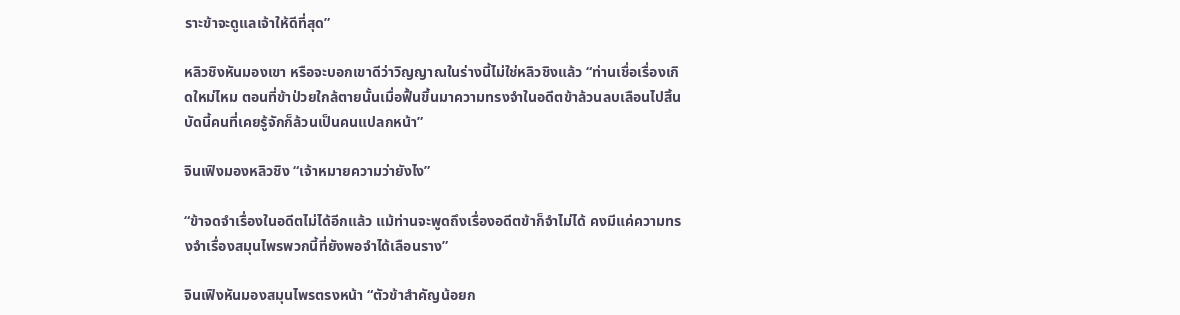ราะข้าจะดูแลเจ้าให้ดีที่สุด”

หลิวชิงหันมองเขา หรือจะบอกเขาดีว่าวิญญาณในร่างนี้ไม่ใช่หลิวชิงแล้ว “ท่านเชื่อเรื่องเกิดใหม่ไหม ตอนที่ข้าป่วยใกล้ตายนั้นเมื่อฟื้นขึ้นมาความทรงจำในอดีตข้าล้วนลบเลือนไปสิ้น บัดนี้คนที่เคยรู้จักก็ล้วนเป็นคนแปลกหน้า”

จินเฟิงมองหลิวชิง “เจ้าหมายความว่ายังไง”

“ข้าจดจำเรื่องในอดีตไม่ได้อีกแล้ว แม้ท่านจะพูดถึงเรื่องอดีตข้าก็จำไม่ได้ คงมีแค่ความทรงจำเรื่องสมุนไพรพวกนี้ที่ยังพอจำได้เลือนราง”

จินเฟิงหันมองสมุนไพรตรงหน้า “ตัวข้าสำคัญน้อยก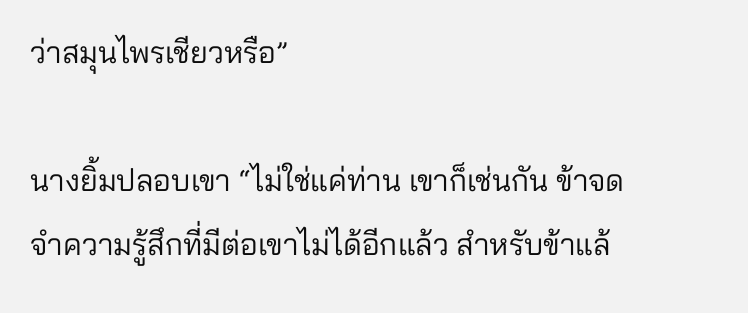ว่าสมุนไพรเชียวหรือ”

นางยิ้มปลอบเขา “ไม่ใช่แค่ท่าน เขาก็เช่นกัน ข้าจดจำความรู้สึกที่มีต่อเขาไม่ได้อีกแล้ว สำหรับข้าแล้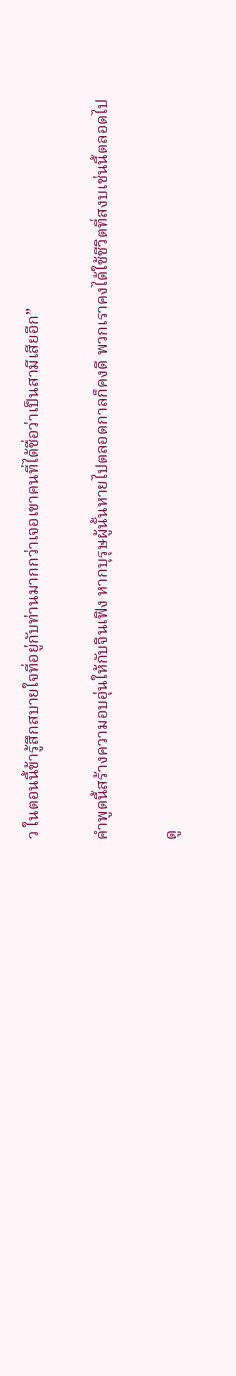ว ในตอนนี้ข้ารู้สึกสบายใจที่อยู่กับท่านมากกว่าเจอเขาคนที่ได้ชื่อว่าเป็นสามีเสียอีก”

คำพูดนี้สร้างความอบอุ่นให้กับจินเฟิง หากบุรุษผู้นั้นหายไปตลอดกาลก็คงดี พวกเราคงได้ใช้ชีวิตที่สงบเช่นนี้ตลอดไป

ดู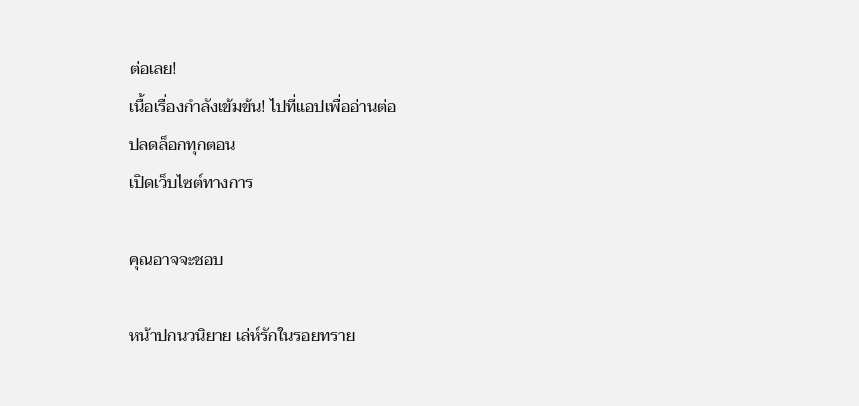ต่อเลย!
เนื้อเรื่องกำลังเข้มข้น! ไปที่แอปเพื่ออ่านต่อ
ปลดล็อกทุกตอน
เปิดเว็บไซต์ทางการ

คุณอาจจะชอบ

หน้าปกนวนิยาย เล่ห์รักในรอยทราย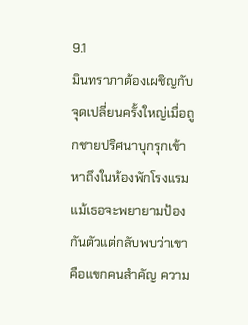9.1
มินทราภาต้องเผชิญกับจุดเปลี่ยนครั้งใหญ่เมื่อถูกชายปริศนาบุกรุกเข้าหาถึงในห้องพักโรงแรม แม้เธอจะพยายามป้องกันตัวแต่กลับพบว่าเขาคือแขกคนสำคัญ ความ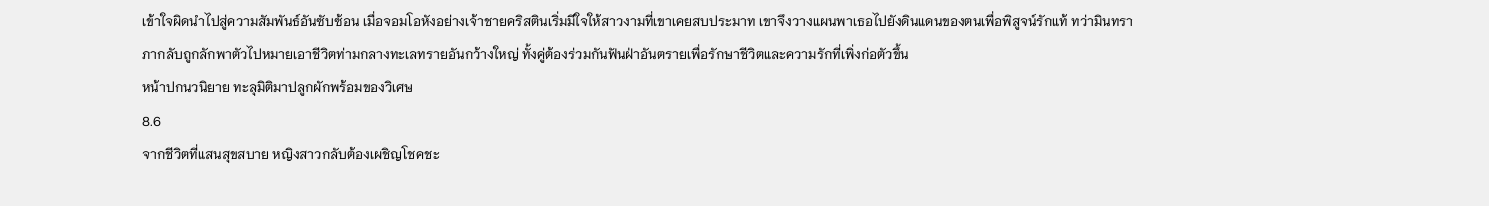เข้าใจผิดนำไปสู่ความสัมพันธ์อันซับซ้อน เมื่อจอมโอหังอย่างเจ้าชายคริสตินเริ่มมีใจให้สาวงามที่เขาเคยสบประมาท เขาจึงวางแผนพาเธอไปยังดินแดนของตนเพื่อพิสูจน์รักแท้ ทว่ามินทราภากลับถูกลักพาตัวไปหมายเอาชีวิตท่ามกลางทะเลทรายอันกว้างใหญ่ ทั้งคู่ต้องร่วมกันฟันฝ่าอันตรายเพื่อรักษาชีวิตและความรักที่เพิ่งก่อตัวขึ้น
หน้าปกนวนิยาย ทะลุมิติมาปลูกผักพร้อมของวิเศษ
8.6
จากชีวิตที่แสนสุขสบาย หญิงสาวกลับต้องเผชิญโชคชะ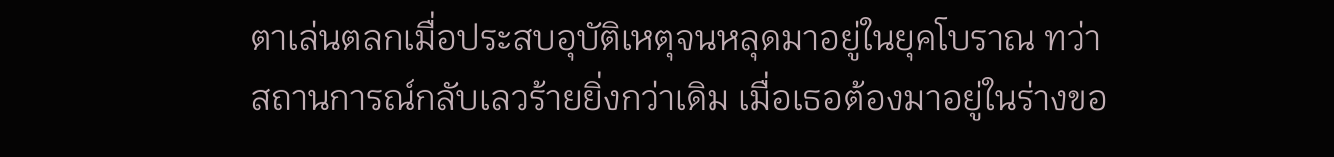ตาเล่นตลกเมื่อประสบอุบัติเหตุจนหลุดมาอยู่ในยุคโบราณ ทว่าสถานการณ์กลับเลวร้ายยิ่งกว่าเดิม เมื่อเธอต้องมาอยู่ในร่างขอ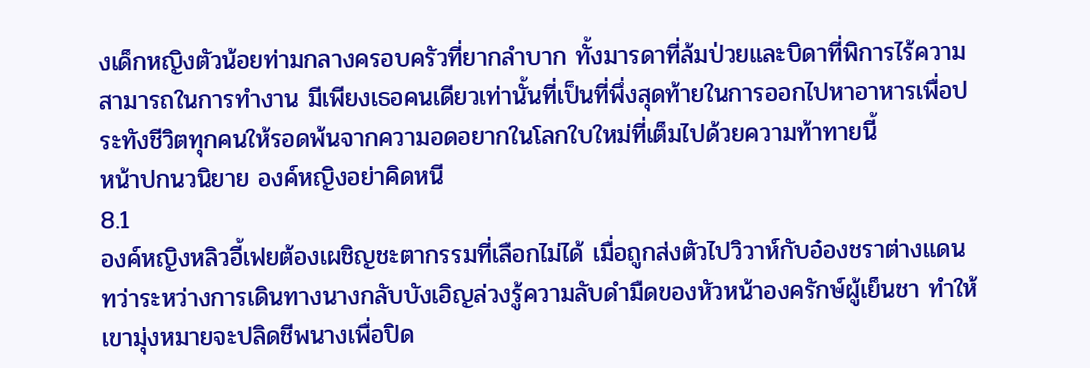งเด็กหญิงตัวน้อยท่ามกลางครอบครัวที่ยากลำบาก ทั้งมารดาที่ล้มป่วยและบิดาที่พิการไร้ความสามารถในการทำงาน มีเพียงเธอคนเดียวเท่านั้นที่เป็นที่พึ่งสุดท้ายในการออกไปหาอาหารเพื่อประทังชีวิตทุกคนให้รอดพ้นจากความอดอยากในโลกใบใหม่ที่เต็มไปด้วยความท้าทายนี้
หน้าปกนวนิยาย องค์หญิงอย่าคิดหนี
8.1
องค์หญิงหลิวอี้เฟยต้องเผชิญชะตากรรมที่เลือกไม่ได้ เมื่อถูกส่งตัวไปวิวาห์กับอ๋องชราต่างแดน ทว่าระหว่างการเดินทางนางกลับบังเอิญล่วงรู้ความลับดำมืดของหัวหน้าองครักษ์ผู้เย็นชา ทำให้เขามุ่งหมายจะปลิดชีพนางเพื่อปิด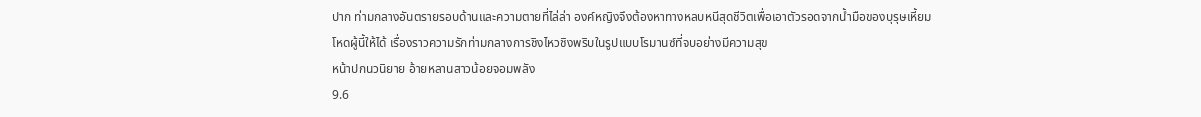ปาก ท่ามกลางอันตรายรอบด้านและความตายที่ไล่ล่า องค์หญิงจึงต้องหาทางหลบหนีสุดชีวิตเพื่อเอาตัวรอดจากน้ำมือของบุรุษเหี้ยมโหดผู้นี้ให้ได้ เรื่องราวความรักท่ามกลางการชิงไหวชิงพริบในรูปแบบโรมานซ์ที่จบอย่างมีความสุข
หน้าปกนวนิยาย อ้ายหลานสาวน้อยจอมพลัง
9.6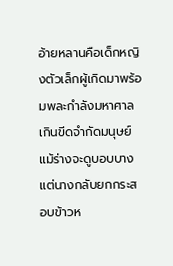อ้ายหลานคือเด็กหญิงตัวเล็กผู้เกิดมาพร้อมพละกำลังมหาศาลเกินขีดจำกัดมนุษย์ แม้ร่างจะดูบอบบางแต่นางกลับยกกระสอบข้าวห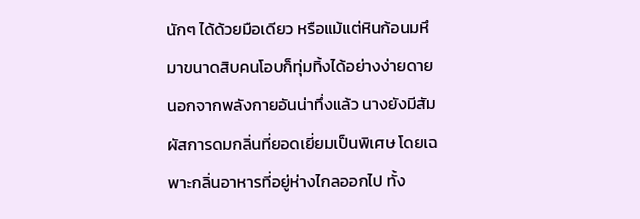นักๆ ได้ด้วยมือเดียว หรือแม้แต่หินก้อนมหึมาขนาดสิบคนโอบก็ทุ่มทิ้งได้อย่างง่ายดาย นอกจากพลังกายอันน่าทึ่งแล้ว นางยังมีสัมผัสการดมกลิ่นที่ยอดเยี่ยมเป็นพิเศษ โดยเฉพาะกลิ่นอาหารที่อยู่ห่างไกลออกไป ทั้ง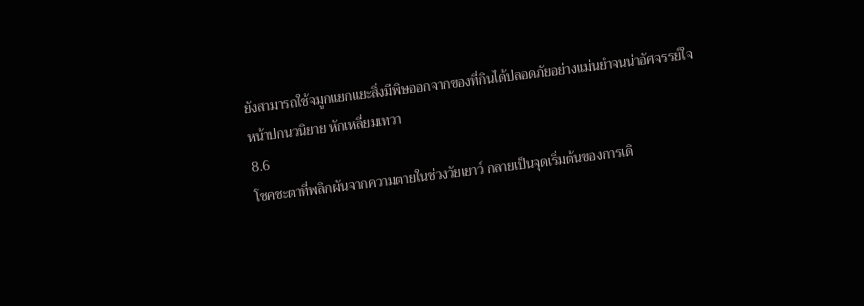ยังสามารถใช้จมูกแยกแยะสิ่งมีพิษออกจากของที่กินได้ปลอดภัยอย่างแม่นยำจนน่าอัศจรรย์ใจ
หน้าปกนวนิยาย หักเหลี่ยมเทวา
8.6
โชคชะตาที่พลิกผันจากความตายในช่วงวัยเยาว์ กลายเป็นจุดเริ่มต้นของการเดิ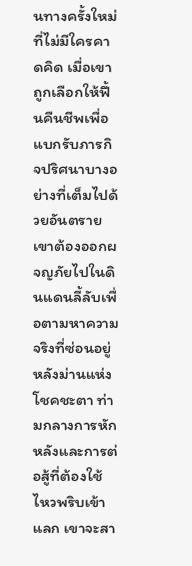นทางครั้งใหม่ที่ไม่มีใครคาดคิด เมื่อเขาถูกเลือกให้ฟื้นคืนชีพเพื่อแบกรับภารกิจปริศนาบางอย่างที่เต็มไปด้วยอันตราย เขาต้องออกผจญภัยไปในดินแดนลี้ลับเพื่อตามหาความจริงที่ซ่อนอยู่หลังม่านแห่งโชคชะตา ท่ามกลางการหักหลังและการต่อสู้ที่ต้องใช้ไหวพริบเข้าแลก เขาจะสา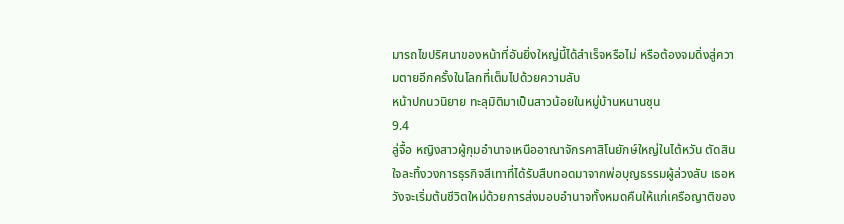มารถไขปริศนาของหน้าที่อันยิ่งใหญ่นี้ได้สำเร็จหรือไม่ หรือต้องจมดิ่งสู่ความตายอีกครั้งในโลกที่เต็มไปด้วยความลับ
หน้าปกนวนิยาย ทะลุมิติมาเป็นสาวน้อยในหมู่บ้านหนานชุน
9.4
ลู่จื้อ หญิงสาวผู้กุมอำนาจเหนืออาณาจักรคาสิโนยักษ์ใหญ่ในไต้หวัน ตัดสินใจละทิ้งวงการธุรกิจสีเทาที่ได้รับสืบทอดมาจากพ่อบุญธรรมผู้ล่วงลับ เธอหวังจะเริ่มต้นชีวิตใหม่ด้วยการส่งมอบอำนาจทั้งหมดคืนให้แก่เครือญาติของ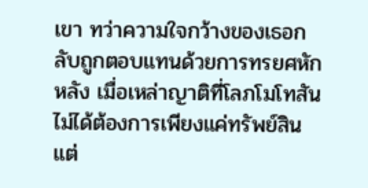เขา ทว่าความใจกว้างของเธอกลับถูกตอบแทนด้วยการทรยศหักหลัง เมื่อเหล่าญาติที่โลภโมโทสันไม่ได้ต้องการเพียงแค่ทรัพย์สิน แต่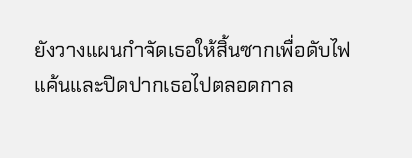ยังวางแผนกำจัดเธอให้สิ้นซากเพื่อดับไฟแค้นและปิดปากเธอไปตลอดกาล